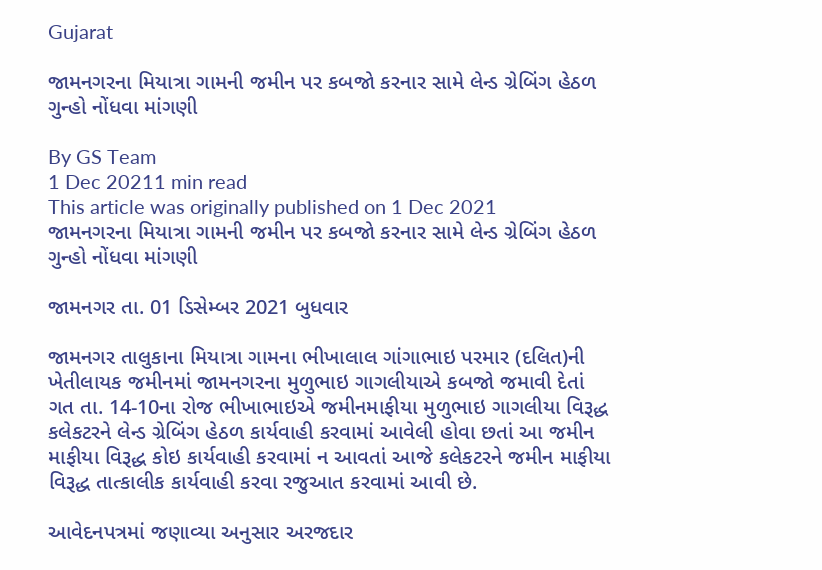Gujarat

જામનગરના મિયાત્રા ગામની જમીન પર કબજો કરનાર સામે લેન્ડ ગ્રેબિંગ હેઠળ ગુન્હો નોંધવા માંગણી

By GS Team
1 Dec 20211 min read
This article was originally published on 1 Dec 2021
જામનગરના મિયાત્રા ગામની જમીન પર કબજો કરનાર સામે લેન્ડ ગ્રેબિંગ હેઠળ ગુન્હો નોંધવા માંગણી

જામનગર તા. 01 ડિસેમ્બર 2021 બુધવાર

જામનગર તાલુકાના મિયાત્રા ગામના ભીખાલાલ ગાંગાભાઇ પરમાર (દલિત)ની ખેતીલાયક જમીનમાં જામનગરના મુળુભાઇ ગાગલીયાએ કબજો જમાવી દેતાં ગત તા. 14-10ના રોજ ભીખાભાઇએ જમીનમાફીયા મુળુભાઇ ગાગલીયા વિરૂદ્ધ કલેકટરને લેન્ડ ગ્રેબિંગ હેઠળ કાર્યવાહી કરવામાં આવેલી હોવા છતાં આ જમીન માફીયા વિરૂદ્ધ કોઇ કાર્યવાહી કરવામાં ન આવતાં આજે કલેકટરને જમીન માફીયા વિરૂદ્ધ તાત્કાલીક કાર્યવાહી કરવા રજુઆત કરવામાં આવી છે.

આવેદનપત્રમાં જણાવ્યા અનુસાર અરજદાર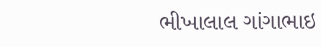ભીખાલાલ ગાંગાભાઇ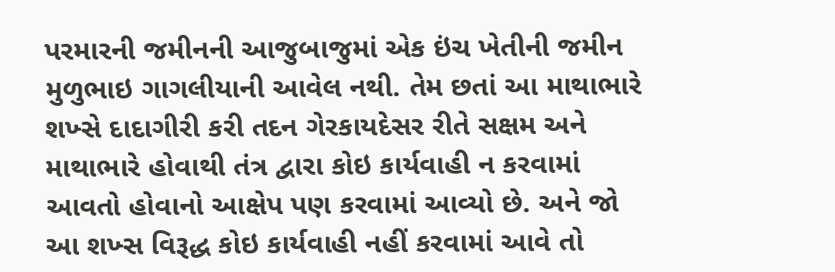પરમારની જમીનની આજુબાજુમાં એક ઇંચ ખેતીની જમીન મુળુભાઇ ગાગલીયાની આવેલ નથી. તેમ છતાં આ માથાભારે શખ્સે દાદાગીરી કરી તદન ગેરકાયદેસર રીતે સક્ષમ અને માથાભારે હોવાથી તંત્ર દ્વારા કોઇ કાર્યવાહી ન કરવામાં આવતો હોવાનો આક્ષેપ પણ કરવામાં આવ્યો છે. અને જો આ શખ્સ વિરૂદ્ધ કોઇ કાર્યવાહી નહીં કરવામાં આવે તો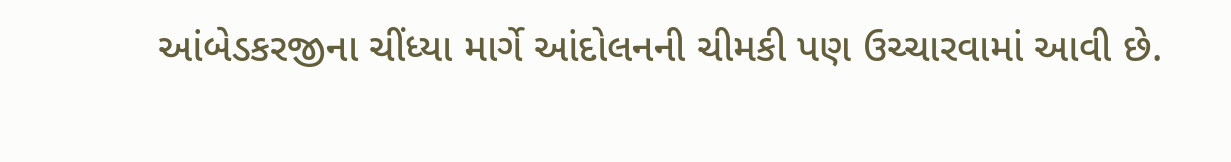આંબેડકરજીના ચીંધ્યા માર્ગે આંદોલનની ચીમકી પણ ઉચ્ચારવામાં આવી છે.